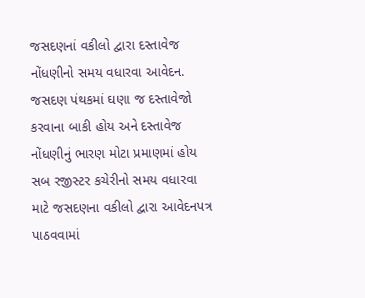જસદણનાં વકીલો દ્વારા દસ્તાવેજ નોંધણીનો સમય વધારવા આવેદન.
જસદણ પંથકમાં ઘણા જ દસ્તાવેજો કરવાના બાકી હોય અને દસ્તાવેજ નોંધણીનું ભારણ મોટા પ્રમાણમાં હોય સબ રજીસ્ટર કચેરીનો સમય વધારવા માટે જસદણના વકીલો દ્વારા આવેદનપત્ર પાઠવવામાં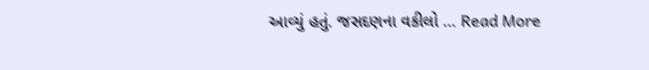આવ્યું હતું. જસદણના વકીલો … Read More